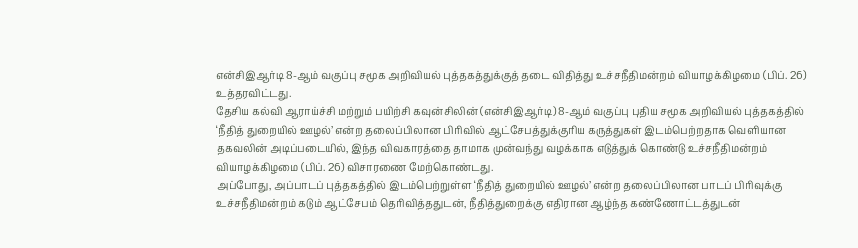என்சிஇஆர்டி 8-ஆம் வகுப்பு சமூக அறிவியல் புத்தகத்துக்குத் தடை விதித்து உச்சநீதிமன்றம் வியாழக்கிழமை (பிப். 26) உத்தரவிட்டது.
தேசிய கல்வி ஆராய்ச்சி மற்றும் பயிற்சி கவுன்சிலின் (என்சிஇஆர்டி) 8-ஆம் வகுப்பு புதிய சமூக அறிவியல் புத்தகத்தில் ‘நீதித் துறையில் ஊழல்’ என்ற தலைப்பிலான பிரிவில் ஆட்சேபத்துக்குரிய கருத்துகள் இடம்பெற்றதாக வெளியான தகவலின் அடிப்படையில், இந்த விவகாரத்தை தாமாக முன்வந்து வழக்காக எடுத்துக் கொண்டு உச்சநீதிமன்றம் வியாழக்கிழமை (பிப். 26) விசாரணை மேற்கொண்டது.
அப்போது, அப்பாடப் புத்தகத்தில் இடம்பெற்றுள்ள ‘நீதித் துறையில் ஊழல்’ என்ற தலைப்பிலான பாடப் பிரிவுக்கு உச்சநீதிமன்றம் கடும் ஆட்சேபம் தெரிவித்ததுடன், நீதித்துறைக்கு எதிரான ஆழ்ந்த கண்ணோட்டத்துடன்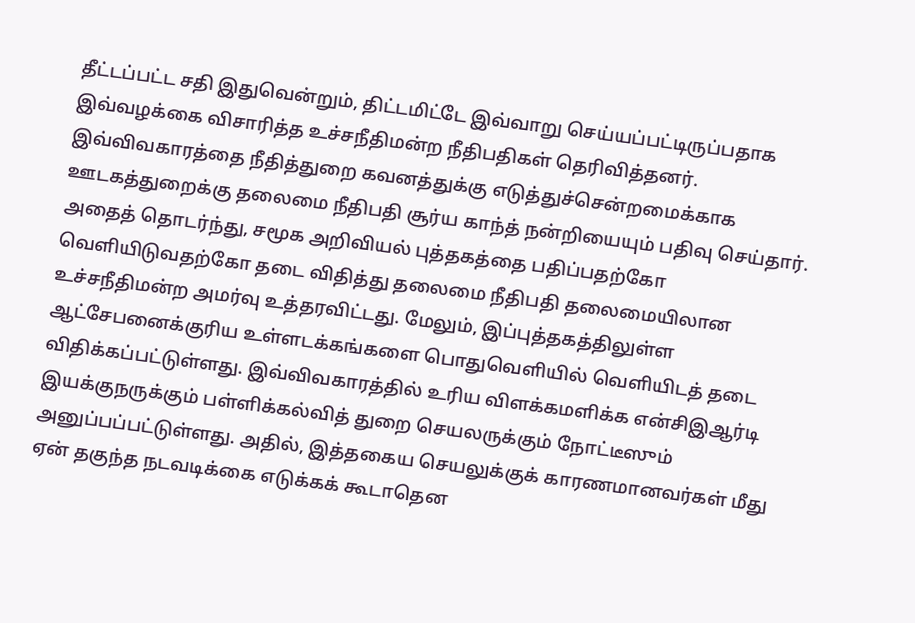தீட்டப்பட்ட சதி இதுவென்றும், திட்டமிட்டே இவ்வாறு செய்யப்பட்டிருப்பதாக இவ்வழக்கை விசாரித்த உச்சநீதிமன்ற நீதிபதிகள் தெரிவித்தனர். இவ்விவகாரத்தை நீதித்துறை கவனத்துக்கு எடுத்துச்சென்றமைக்காக ஊடகத்துறைக்கு தலைமை நீதிபதி சூர்ய காந்த் நன்றியையும் பதிவு செய்தார்.
அதைத் தொடர்ந்து, சமூக அறிவியல் புத்தகத்தை பதிப்பதற்கோ வெளியிடுவதற்கோ தடை விதித்து தலைமை நீதிபதி தலைமையிலான உச்சநீதிமன்ற அமர்வு உத்தரவிட்டது. மேலும், இப்புத்தகத்திலுள்ள ஆட்சேபனைக்குரிய உள்ளடக்கங்களை பொதுவெளியில் வெளியிடத் தடை விதிக்கப்பட்டுள்ளது. இவ்விவகாரத்தில் உரிய விளக்கமளிக்க என்சிஇஆர்டி இயக்குநருக்கும் பள்ளிக்கல்வித் துறை செயலருக்கும் நோட்டீஸும் அனுப்பப்பட்டுள்ளது. அதில், இத்தகைய செயலுக்குக் காரணமானவர்கள் மீது ஏன் தகுந்த நடவடிக்கை எடுக்கக் கூடாதென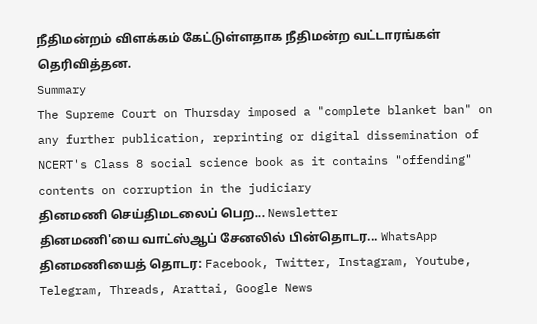நீதிமன்றம் விளக்கம் கேட்டுள்ளதாக நீதிமன்ற வட்டாரங்கள் தெரிவித்தன.
Summary
The Supreme Court on Thursday imposed a "complete blanket ban" on any further publication, reprinting or digital dissemination of NCERT's Class 8 social science book as it contains "offending" contents on corruption in the judiciary
தினமணி செய்திமடலைப் பெற... Newsletter
தினமணி'யை வாட்ஸ்ஆப் சேனலில் பின்தொடர... WhatsApp
தினமணியைத் தொடர: Facebook, Twitter, Instagram, Youtube, Telegram, Threads, Arattai, Google News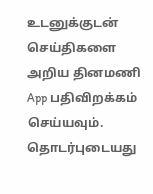உடனுக்குடன் செய்திகளை அறிய தினமணி App பதிவிறக்கம் செய்யவும்.
தொடர்புடையது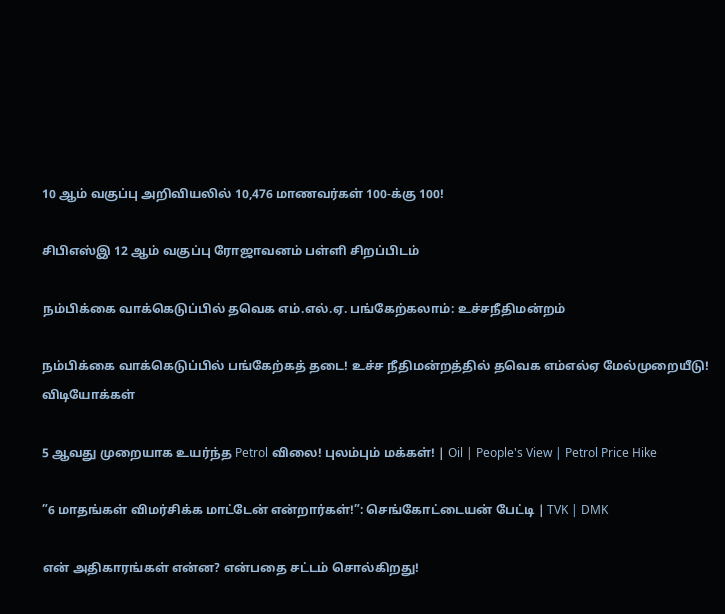10 ஆம் வகுப்பு அறிவியலில் 10,476 மாணவர்கள் 100-க்கு 100!

சிபிஎஸ்இ 12 ஆம் வகுப்பு ரோஜாவனம் பள்ளி சிறப்பிடம்

நம்பிக்கை வாக்கெடுப்பில் தவெக எம்.எல்.ஏ. பங்கேற்கலாம்: உச்சநீதிமன்றம்

நம்பிக்கை வாக்கெடுப்பில் பங்கேற்கத் தடை! உச்ச நீதிமன்றத்தில் தவெக எம்எல்ஏ மேல்முறையீடு!
விடியோக்கள்

5 ஆவது முறையாக உயர்ந்த Petrol விலை! புலம்பும் மக்கள்! | Oil | People's View | Petrol Price Hike

”6 மாதங்கள் விமர்சிக்க மாட்டேன் என்றார்கள்!”: செங்கோட்டையன் பேட்டி | TVK | DMK

என் அதிகாரங்கள் என்ன? என்பதை சட்டம் சொல்கிறது!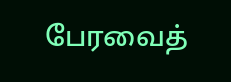பேரவைத்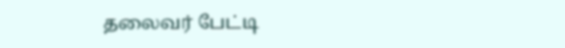தலைவர் பேட்டி